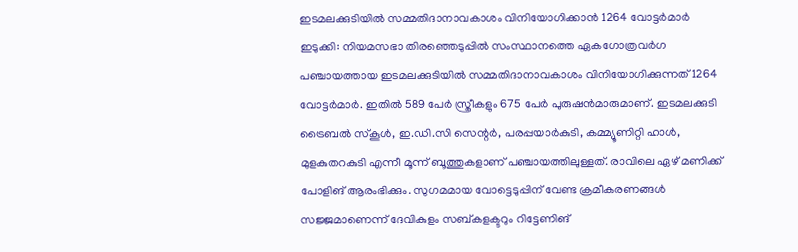ഇടമലക്കുടിയിൽ സമ്മതിദാനാവകാശം വിനിയോഗിക്കാൻ 1264 വോട്ടർമാർ
ഇടുക്കി: നിയമസഭാ തിരഞ്ഞെടുപ്പിൽ സംസ്ഥാനത്തെ ഏകഗോത്രവർഗ പഞ്ചായത്തായ ഇടമലക്കുടിയിൽ സമ്മതിദാനാവകാശം വിനിയോഗിക്കുന്നത് 1264 വോട്ടർമാർ. ഇതിൽ 589 പേർ സ്ത്രീകളും 675 പേർ പുരുഷൻമാരുമാണ്. ഇടമലക്കുടി ട്രൈബൽ സ്കൂൾ, ഇ.ഡി.സി സെന്റർ, പരപ്പയാർകുടി, കമ്മ്യൂണിറ്റി ഹാൾ, മുളകുതറകുടി എന്നീ മൂന്ന് ബൂത്തുകളാണ് പഞ്ചായത്തിലുള്ളത്. രാവിലെ ഏഴ് മണിക്ക് പോളിങ് ആരംഭിക്കും. സുഗമമായ വോട്ടെടുപ്പിന് വേണ്ട ക്രമീകരണങ്ങൾ സജ്ജമാണെന്ന് ദേവികുളം സബ്കളക്ടറും റിട്ടേണിങ്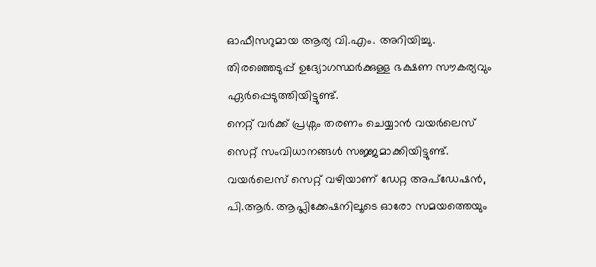ഓഫീസറുമായ ആര്യ വി.എം. അറിയിച്ചു. തിരഞ്ഞെടുപ്പ് ഉദ്യോഗസ്ഥർക്കുള്ള ഭക്ഷണ സൗകര്യവും ഏർപ്പെടുത്തിയിട്ടുണ്ട്.
നെറ്റ് വർക്ക് പ്രശ്നം തരണം ചെയ്യാൻ വയർലെസ് സെറ്റ് സംവിധാനങ്ങൾ സജ്ജമാക്കിയിട്ടുണ്ട്. വയർലെസ് സെറ്റ് വഴിയാണ് ഡേറ്റ അപ്ഡേഷൻ, പി.ആർ. ആപ്ലിക്കേഷനിലൂടെ ഓരോ സമയത്തെയും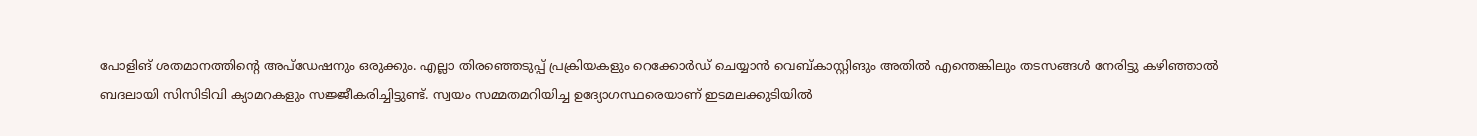പോളിങ് ശതമാനത്തിന്റെ അപ്ഡേഷനും ഒരുക്കും. എല്ലാ തിരഞ്ഞെടുപ്പ് പ്രക്രിയകളും റെക്കോർഡ് ചെയ്യാൻ വെബ്കാസ്റ്റിങും അതിൽ എന്തെങ്കിലും തടസങ്ങൾ നേരിട്ടു കഴിഞ്ഞാൽ ബദലായി സിസിടിവി ക്യാമറകളും സജ്ജീകരിച്ചിട്ടുണ്ട്. സ്വയം സമ്മതമറിയിച്ച ഉദ്യോഗസ്ഥരെയാണ് ഇടമലക്കുടിയിൽ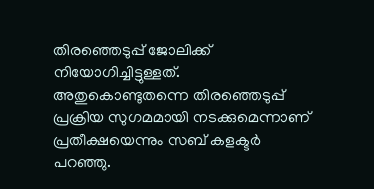തിരഞ്ഞെടുപ്പ് ജോലിക്ക് നിയോഗിച്ചിട്ടുള്ളത്. അതുകൊണ്ടുതന്നെ തിരഞ്ഞെടുപ്പ് പ്രക്രിയ സുഗമമായി നടക്കുമെന്നാണ് പ്രതീക്ഷയെന്നും സബ് കളക്ടർ പറഞ്ഞു.